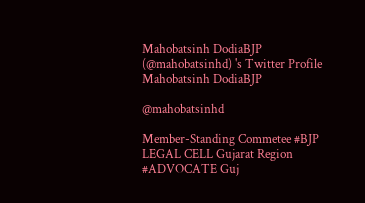Mahobatsinh DodiaBJP (@mahobatsinhd) 's Twitter Profile
Mahobatsinh DodiaBJP

@mahobatsinhd

Member-Standing Commetee #BJP LEGAL CELL Gujarat Region #ADVOCATE Guj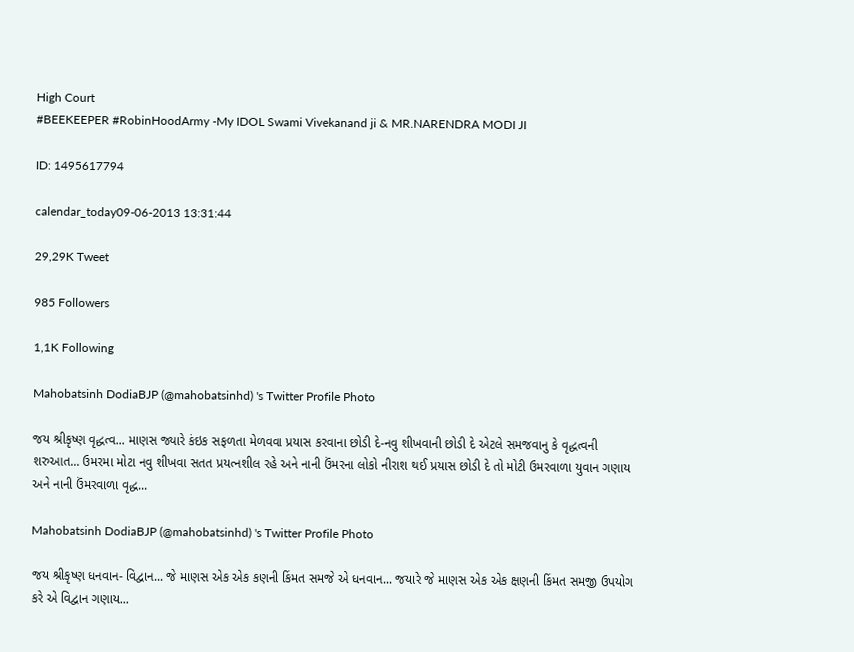High Court
#BEEKEEPER #RobinHoodArmy -My IDOL Swami Vivekanand ji & MR.NARENDRA MODI JI

ID: 1495617794

calendar_today09-06-2013 13:31:44

29,29K Tweet

985 Followers

1,1K Following

Mahobatsinh DodiaBJP (@mahobatsinhd) 's Twitter Profile Photo

જય શ્રીકૃષ્ણ વૃદ્ધત્વ... માણસ જ્યારે કંઇક સફળતા મેળવવા પ્રયાસ કરવાના છોડી દે-નવુ શીખવાની છોડી દે એટલે સમજવાનુ કે વૃદ્ધત્વની શરુઆત... ઉમરમા મોટા નવુ શીખવા સતત પ્રયત્નશીલ રહે અને નાની ઉંમરના લોકો નીરાશ થઈ પ્રયાસ છોડી દે તો મોટી ઉમરવાળા યુવાન ગણાય અને નાની ઉંમરવાળા વૃદ્ધ...

Mahobatsinh DodiaBJP (@mahobatsinhd) 's Twitter Profile Photo

જય શ્રીકૃષ્ણ ધનવાન- વિદ્વાન... જે માણસ એક એક કણની કિંમત સમજે એ ધનવાન... જયારે જે માણસ એક એક ક્ષણની કિંમત સમજી ઉપયોગ કરે એ વિદ્વાન ગણાય...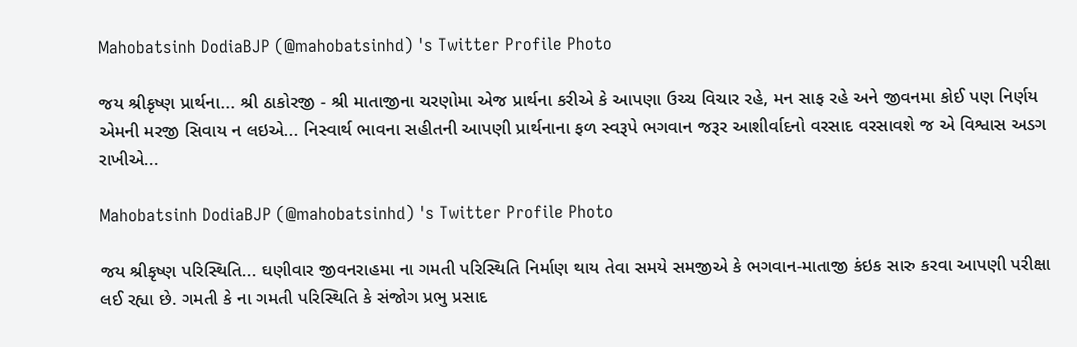Mahobatsinh DodiaBJP (@mahobatsinhd) 's Twitter Profile Photo

જય શ્રીકૃષ્ણ પ્રાર્થના... શ્રી ઠાકોરજી - શ્રી માતાજીના ચરણોમા એજ પ્રાર્થના કરીએ કે આપણા ઉચ્ચ વિચાર રહે, મન સાફ રહે અને જીવનમા કોઈ પણ નિર્ણય એમની મરજી સિવાય ન લઇએ... નિસ્વાર્થ ભાવના સહીતની આપણી પ્રાર્થનાના ફળ સ્વરૂપે ભગવાન જરૂર આશીર્વાદનો વરસાદ વરસાવશે જ એ વિશ્વાસ અડગ રાખીએ...

Mahobatsinh DodiaBJP (@mahobatsinhd) 's Twitter Profile Photo

જય શ્રીકૃષ્ણ પરિસ્થિતિ... ઘણીવાર જીવનરાહમા ના ગમતી પરિસ્થિતિ નિર્માણ થાય તેવા સમયે સમજીએ કે ભગવાન-માતાજી કંઇક સારુ કરવા આપણી પરીક્ષા લઈ રહ્યા છે. ગમતી કે ના ગમતી પરિસ્થિતિ કે સંજોગ પ્રભુ પ્રસાદ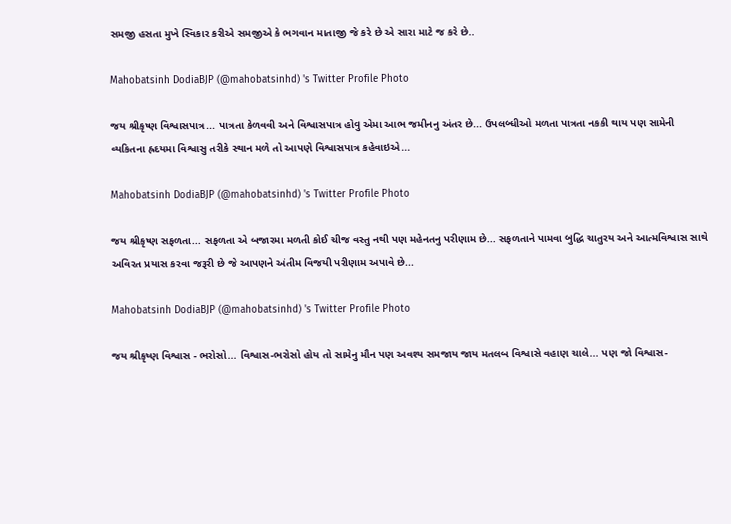સમજી હસતા મુખે સ્વિકાર કરીએ સમજીએ કે ભગવાન માતાજી જે કરે છે એ સારા માટે જ કરે છે..

Mahobatsinh DodiaBJP (@mahobatsinhd) 's Twitter Profile Photo

જય શ્રીકૃષ્ણ વિશ્વાસપાત્ર... પાત્રતા કેળવવી અને વિશ્વાસપાત્ર હોવુ એમા આભ જમીનનુ અંતર છે... ઉપલબ્ધીઓ મળતા પાત્રતા નકકી થાય પણ સામેની વ્યકિતના હ્રદયમા વિશ્વાસુ તરીકે સ્થાન મળે તો આપણે વિશ્વાસપાત્ર કહેવાઇએ...

Mahobatsinh DodiaBJP (@mahobatsinhd) 's Twitter Profile Photo

જય શ્રીકૃષ્ણ સફળતા... સફળતા એ બજારમા મળતી કોઈ ચીજ વસ્તુ નથી પણ મહેનતનુ પરીણામ છે... સફળતાને પામવા બુદ્ધિ ચાતુરય અને આત્મવિશ્વાસ સાથે અવિરત પ્રયાસ કરવા જરૂરી છે જે આપણને અંતીમ વિજયી પરીણામ અપાવે છે...

Mahobatsinh DodiaBJP (@mahobatsinhd) 's Twitter Profile Photo

જય શ્રીકૃષ્ણ વિશ્વાસ - ભરોસો... વિશ્વાસ-ભરોસો હોય તો સામેનુ મૌન પણ અવશ્ય સમજાય જાય મતલબ વિશ્વાસે વહાણ ચાલે... પણ જો વિશ્વાસ-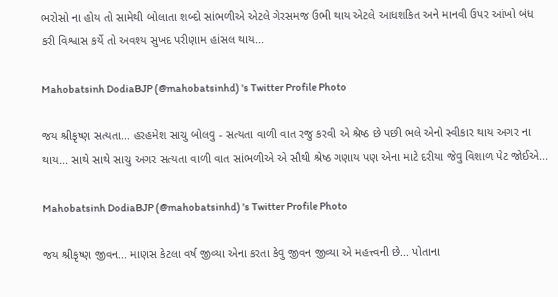ભરોસો ના હોય તો સામેથી બોલાતા શબ્દો સાંભળીએ એટલે ગેરસમજ ઉભી થાય એટલે આધશકિત અને માનવી ઉપર આંખો બંધ કરી વિશ્વાસ કર્યે તો અવશ્ય સુખદ પરીણામ હાંસલ થાય...

Mahobatsinh DodiaBJP (@mahobatsinhd) 's Twitter Profile Photo

જય શ્રીકૃષ્ણ સત્યતા... હરહમેશ સાચુ બોલવુ - સત્યતા વાળી વાત રજુ કરવી એ શ્રેષ્ઠ છે પછી ભલે એનો સ્વીકાર થાય અગર ના થાય... સાથે સાથે સાચુ અગર સત્યતા વાળી વાત સાંભળીએ એ સૌથી શ્રેષ્ઠ ગણાય પણ એના માટે દરીયા જેવુ વિશાળ પેટ જોઈએ...

Mahobatsinh DodiaBJP (@mahobatsinhd) 's Twitter Profile Photo

જય શ્રીકૃષ્ણ જીવન... માણસ કેટલા વર્ષ જીવ્યા એના કરતા કેવુ જીવન જીવ્યા એ મહત્ત્વની છે... પોતાના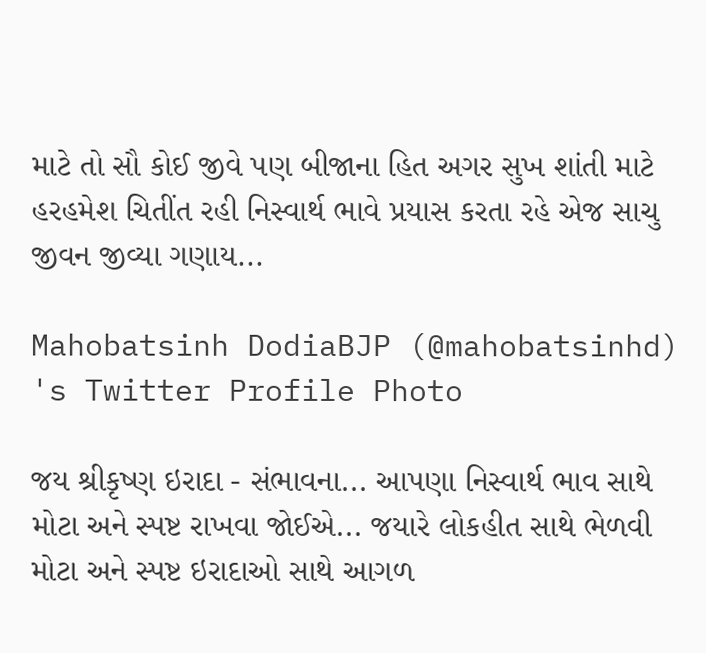માટે તો સૌ કોઈ જીવે પણ બીજાના હિત અગર સુખ શાંતી માટે હરહમેશ ચિતીંત રહી નિસ્વાર્થ ભાવે પ્રયાસ કરતા રહે એજ સાચુ જીવન જીવ્યા ગણાય...

Mahobatsinh DodiaBJP (@mahobatsinhd) 's Twitter Profile Photo

જય શ્રીકૃષ્ણ ઇરાદા - સંભાવના... આપણા નિસ્વાર્થ ભાવ સાથે મોટા અને સ્પષ્ટ રાખવા જોઈએ... જયારે લોકહીત સાથે ભેળવી મોટા અને સ્પષ્ટ ઇરાદાઓ સાથે આગળ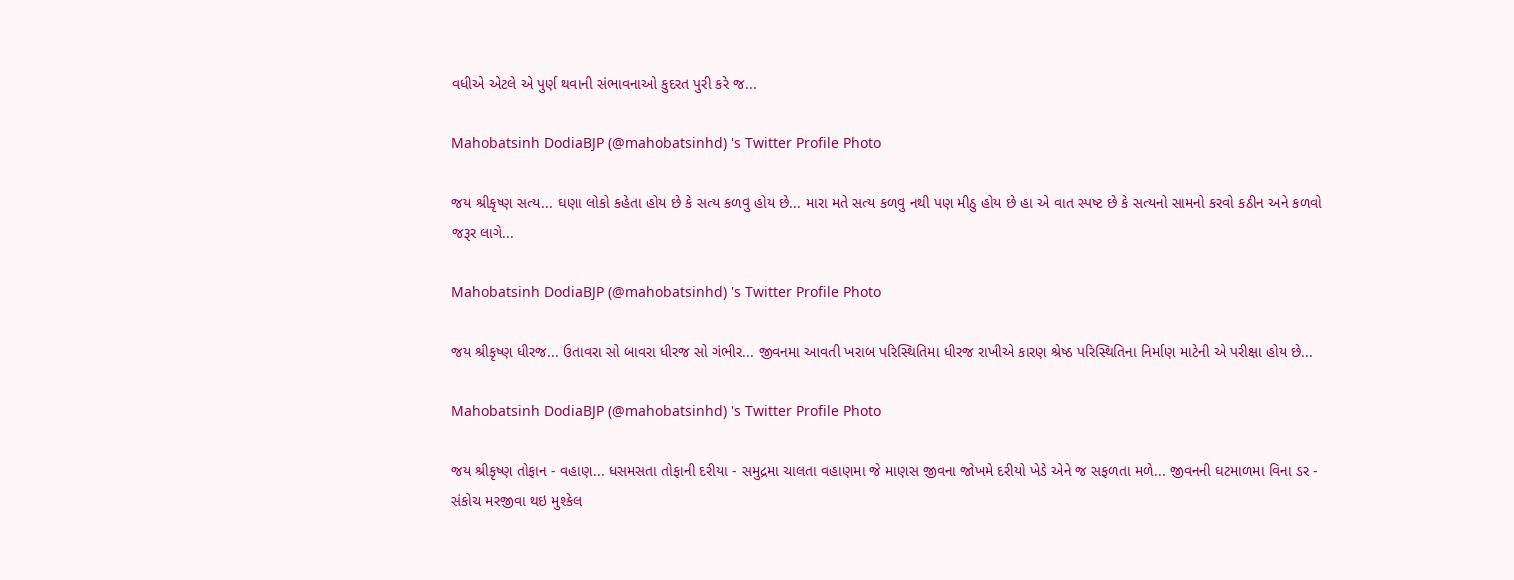વધીએ એટલે એ પુર્ણ થવાની સંભાવનાઓ કુદરત પુરી કરે જ...

Mahobatsinh DodiaBJP (@mahobatsinhd) 's Twitter Profile Photo

જય શ્રીકૃષ્ણ સત્ય... ઘણા લોકો કહેતા હોય છે કે સત્ય કળવુ હોય છે... મારા મતે સત્ય કળવુ નથી પણ મીઠુ હોય છે હા એ વાત સ્પષ્ટ છે કે સત્યનો સામનો કરવો કઠીન અને કળવો જરૂર લાગે...

Mahobatsinh DodiaBJP (@mahobatsinhd) 's Twitter Profile Photo

જય શ્રીકૃષ્ણ ધીરજ... ઉતાવરા સો બાવરા ધીરજ સો ગંભીર... જીવનમા આવતી ખરાબ પરિસ્થિતિમા ધીરજ રાખીએ કારણ શ્રેષ્ઠ પરિસ્થિતિના નિર્માણ માટેની એ પરીક્ષા હોય છે...

Mahobatsinh DodiaBJP (@mahobatsinhd) 's Twitter Profile Photo

જય શ્રીકૃષ્ણ તોફાન - વહાણ... ધસમસતા તોફાની દરીયા - સમુદ્રમા ચાલતા વહાણમા જે માણસ જીવના જોખમે દરીયો ખેડે એને જ સફળતા મળે... જીવનની ઘટમાળમા વિના ડર - સંકોચ મરજીવા થઇ મુશ્કેલ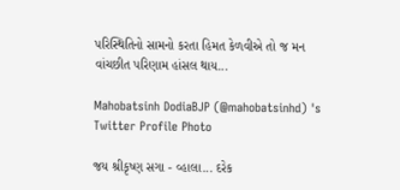પરિસ્થિતિનો સામનો કરતા હિમત કેળવીએ તો જ મન વાંચછીત પરિણામ હાંસલ થાય...

Mahobatsinh DodiaBJP (@mahobatsinhd) 's Twitter Profile Photo

જય શ્રીકૃષ્ણ સગા - વ્હાલા... દરેક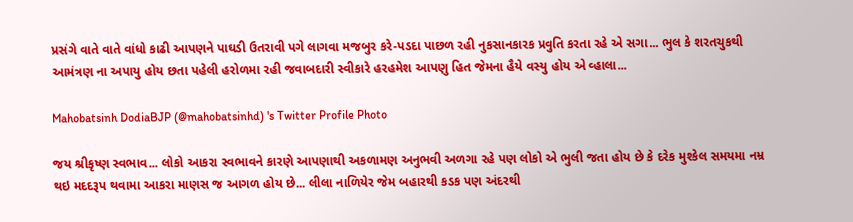પ્રસંગે વાતે વાતે વાંધો કાઢી આપણને પાઘડી ઉતરાવી પગે લાગવા મજબુર કરે-પડદા પાછળ રહી નુકસાનકારક પ્રવુતિ કરતા રહે એ સગા... ભુલ કે શરતચુકથી આમંત્રણ ના અપાયુ હોય છતા પહેલી હરોળમા રહી જવાબદારી સ્વીકારે હરહમેશ આપણુ હિત જેમના હૈયે વસ્યુ હોય એ વ્હાલા...

Mahobatsinh DodiaBJP (@mahobatsinhd) 's Twitter Profile Photo

જય શ્રીકૃષ્ણ સ્વભાવ... લોકો આકરા સ્વભાવને કારણે આપણાથી અકળામણ અનુભવી અળગા રહે પણ લોકો એ ભુલી જતા હોય છે કે દરેક મુશ્કેલ સમયમા નમ્ર થઇ મદદરૂપ થવામા આકરા માણસ જ આગળ હોય છે... લીલા નાળિયેર જેમ બહારથી કડક પણ અંદરથી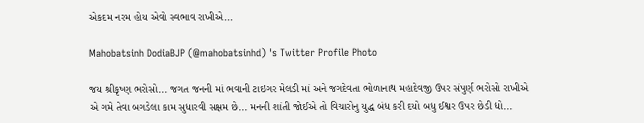એકદમ નરમ હોય એવો સ્વભાવ રાખીએ...

Mahobatsinh DodiaBJP (@mahobatsinhd) 's Twitter Profile Photo

જય શ્રીકૃષ્ણ ભરોસો... જગત જનની માં ભવાની ટાઇગર મેલડી માં અને જગદેવતા ભોળાનાથ મહાદેવજી ઉપર સંપુર્ણ ભરોસો રાખીએ એ ગમે તેવા બગડેલા કામ સુધારવી સક્ષમ છે... મનની શાંતી જોઈએ તો વિચારોનુ યુદ્ધ બંધ કરી દયો બધુ ઈશ્વર ઉપર છેડી દ્યો...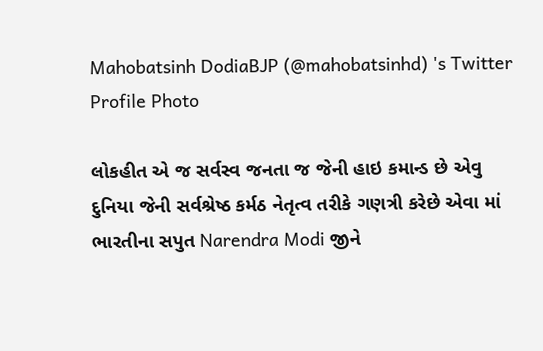Mahobatsinh DodiaBJP (@mahobatsinhd) 's Twitter Profile Photo

લોકહીત એ જ સર્વસ્વ જનતા જ જેની હાઇ કમાન્ડ છે એવુ દુનિયા જેની સર્વશ્રેષ્ઠ કર્મઠ નેતૃત્વ તરીકે ગણત્રી કરેછે એવા માં ભારતીના સપુત Narendra Modi જીને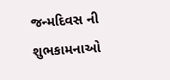જન્મદિવસ ની શુભકામનાઓ